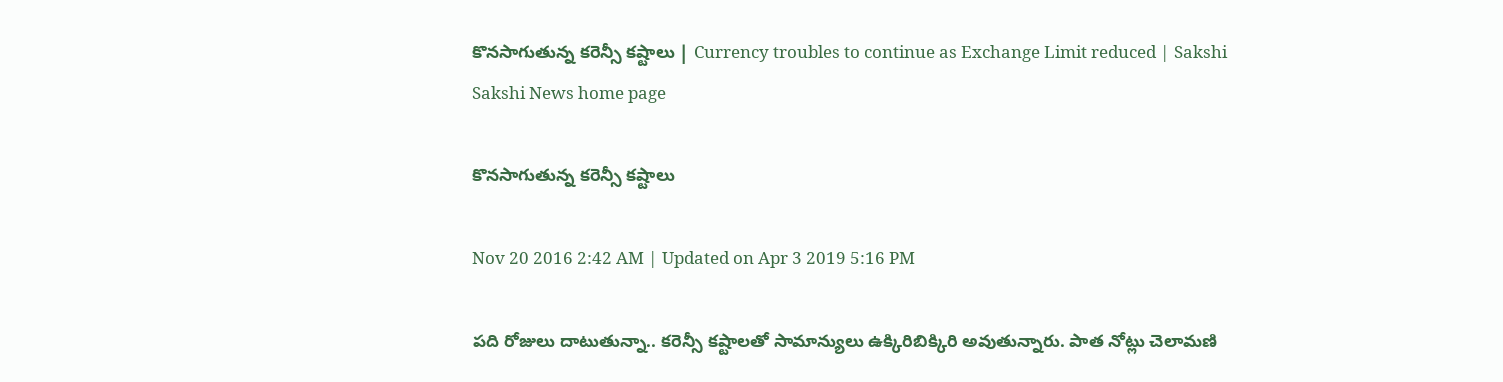కొనసాగుతున్న కరెన్సీ కష్టాలు | Currency troubles to continue as Exchange Limit reduced | Sakshi
Sakshi News home page

కొనసాగుతున్న కరెన్సీ కష్టాలు

Nov 20 2016 2:42 AM | Updated on Apr 3 2019 5:16 PM

పది రోజులు దాటుతున్నా.. కరెన్సీ కష్టాలతో సామాన్యులు ఉక్కిరిబిక్కిరి అవుతున్నారు. పాత నోట్లు చెలామణి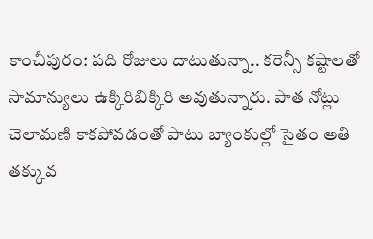కాంచీపురం: పది రోజులు దాటుతున్నా.. కరెన్సీ కష్టాలతో సామాన్యులు ఉక్కిరిబిక్కిరి అవుతున్నారు. పాత నోట్లు చెలామణి కాకపోవడంతో పాటు బ్యాంకుల్లో సైతం అతి తక్కువ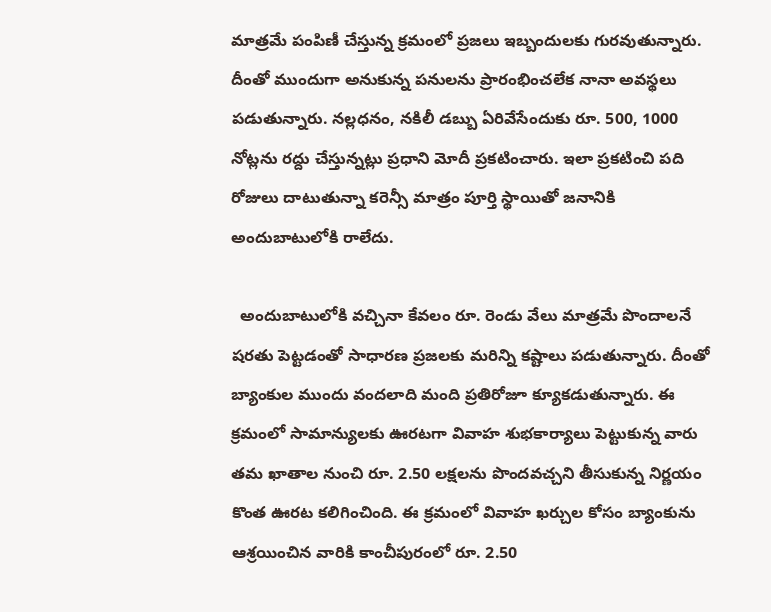మాత్రమే పంపిణీ చేస్తున్న క్రమంలో ప్రజలు ఇబ్బందులకు గురవుతున్నారు. దీంతో ముందుగా అనుకున్న పనులను ప్రారంభించలేక నానా అవస్థలు పడుతున్నారు. నల్లధనం, నకిలీ డబ్బు ఏరివేసేందుకు రూ. 500, 1000 నోట్లను రద్దు చేస్తున్నట్లు ప్రధాని మోదీ ప్రకటించారు. ఇలా ప్రకటించి పది రోజులు దాటుతున్నా కరెన్సీ మాత్రం పూర్తి స్థాయితో జనానికి అందుబాటులోకి రాలేదు.

  అందుబాటులోకి వచ్చినా కేవలం రూ. రెండు వేలు మాత్రమే పొందాలనే షరతు పెట్టడంతో సాధారణ ప్రజలకు మరిన్ని కష్టాలు పడుతున్నారు. దీంతో బ్యాంకుల ముందు వందలాది మంది ప్రతిరోజూ క్యూకడుతున్నారు. ఈ క్రమంలో సామాన్యులకు ఊరటగా వివాహ శుభకార్యాలు పెట్టుకున్న వారు తమ ఖాతాల నుంచి రూ. 2.50 లక్షలను పొందవచ్చని తీసుకున్న నిర్ణయం కొంత ఊరట కలిగించింది. ఈ క్రమంలో వివాహ ఖర్చుల కోసం బ్యాంకును ఆశ్రయించిన వారికి కాంచీపురంలో రూ. 2.50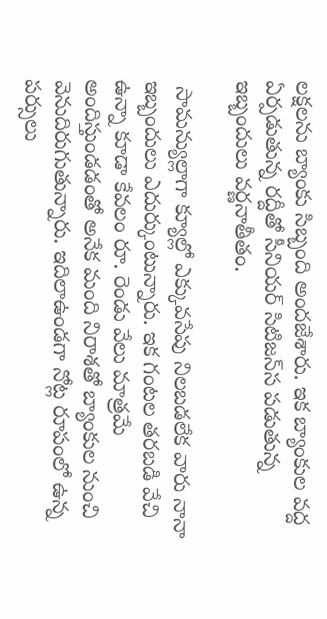లక్షలను బ్యాంకు సిబ్బంది అందజేశారు. ఇక బ్యాంకుల వద్ద ఏర్పడుతున్న రద్దీతో సీనియర్ సిటిజన్‌‌స పడుతున్న ఇబ్బందులు వర్ణనాతీతం.

 సామన్యుల్లాగా క్యూల్లో ఎక్కువసేపు నిలబడలేక వారు నానా ఇబ్బందులు ఎదుర్కుంటున్నారు. ఇక గంటల తరబడి వేచి ఉన్నా కూడా కేవలం రూ. రెండు వేలు మాత్రమే అందిస్తుండడంతో అనేక మంది నిరాశతో బ్యాంకుల నుంచి వెనుదిరుగుతున్నారు. ఇదిలాఉండగా నోట్ల రూపంలో ఉన్న పర్సులు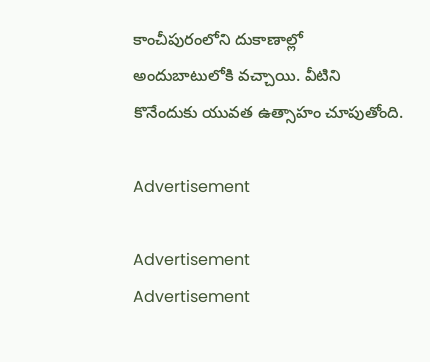కాంచీపురంలోని దుకాణాల్లో అందుబాటులోకి వచ్చాయి. వీటిని కొనేందుకు యువత ఉత్సాహం చూపుతోంది.

Advertisement

Advertisement
Advertisement